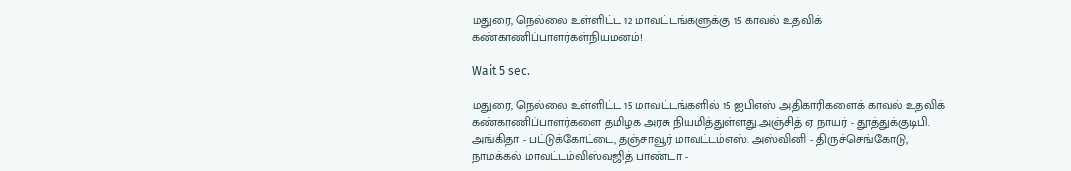மதுரை, நெல்லை உள்ளிட்ட 12 மாவட்டங்களுக்கு 15 காவல் உதவிக் கண்காணிப்பாளர்கள்நியமனம்!

Wait 5 sec.

மதுரை, நெல்லை உள்ளிட்ட 15 மாவட்டங்களில் 15 ஐபிஎஸ் அதிகாரிகளைக் காவல் உதவிக் கண்காணிப்பாளர்களை தமிழக அரசு நியமித்துள்ளது.அஞ்சித் ஏ நாயர் - தூத்துக்குடிபி. அங்கிதா - பட்டுக்கோட்டை, தஞ்சாவூர் மாவட்டம்எஸ். அஸ்வினி - திருச்செங்கோடு, நாமக்கல் மாவட்டம்விஸ்வஜித் பாண்டா -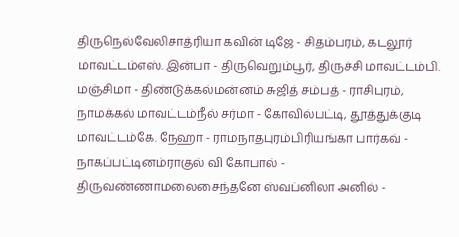திருநெல்வேலிசாத்ரியா கவின் டிஜே - சிதம்பரம், கடலூர் மாவட்டம்எஸ். இன்பா - திருவெறும்பூர், திருச்சி மாவட்டம்பி. மஞ்சிமா - திண்டுக்கல்மன்னம் சுஜித் சம்பத் - ராசிபுரம், நாமக்கல் மாவட்டம்நீல் சர்மா - கோவில்பட்டி, தூத்துக்குடி மாவட்டம்கே. நேஹா - ராமநாதபுரம்பிரியங்கா பார்கவ் - நாகப்பட்டினம்ராகுல் வி கோபால் - திருவண்ணாமலைசைந்தனே ஸ்வப்னிலா அனில் -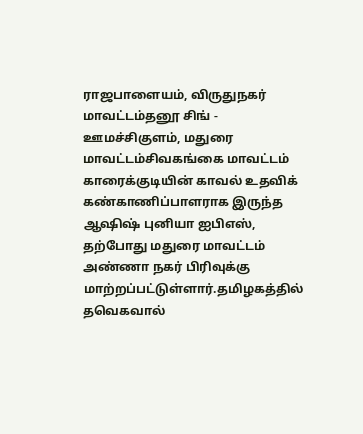ராஜபாளையம், விருதுநகர் மாவட்டம்தனூ சிங் - ஊமச்சிகுளம், மதுரை மாவட்டம்சிவகங்கை மாவட்டம் காரைக்குடியின் காவல் உதவிக் கண்காணிப்பாளராக இருந்த ஆஷிஷ் புனியா ஐபிஎஸ், தற்போது மதுரை மாவட்டம் அண்ணா நகர் பிரிவுக்கு மாற்றப்பட்டுள்ளார்.தமிழகத்தில் தவெகவால்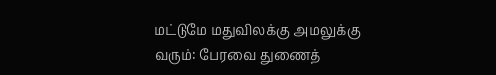மட்டுமே மதுவிலக்கு அமலுக்கு வரும்: பேரவை துணைத்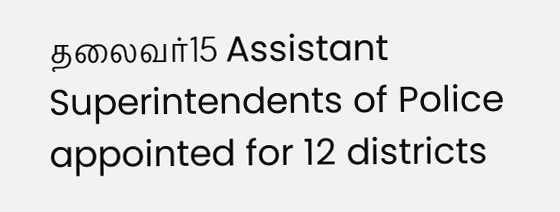தலைவர்15 Assistant Superintendents of Police appointed for 12 districts